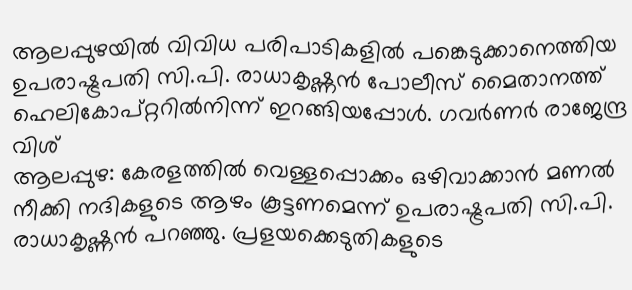ആലപ്പുഴയിൽ വിവിധ പരിപാടികളിൽ പങ്കെടുക്കാനെത്തിയ ഉപരാഷ്ട്രപതി സി.പി. രാധാകൃഷ്ണൻ പോലീസ് മൈതാനത്ത് ഹെലികോപ്റ്ററിൽനിന്ന് ഇറങ്ങിയപ്പോൾ. ഗവർണർ രാജേന്ദ്ര വിശ്
ആലപ്പുഴ: കേരളത്തിൽ വെള്ളപ്പൊക്കം ഒഴിവാക്കാൻ മണൽ നീക്കി നദികളുടെ ആഴം കൂട്ടണമെന്ന് ഉപരാഷ്ട്രപതി സി.പി. രാധാകൃഷ്ണൻ പറഞ്ഞു. പ്രളയക്കെടുതികളുടെ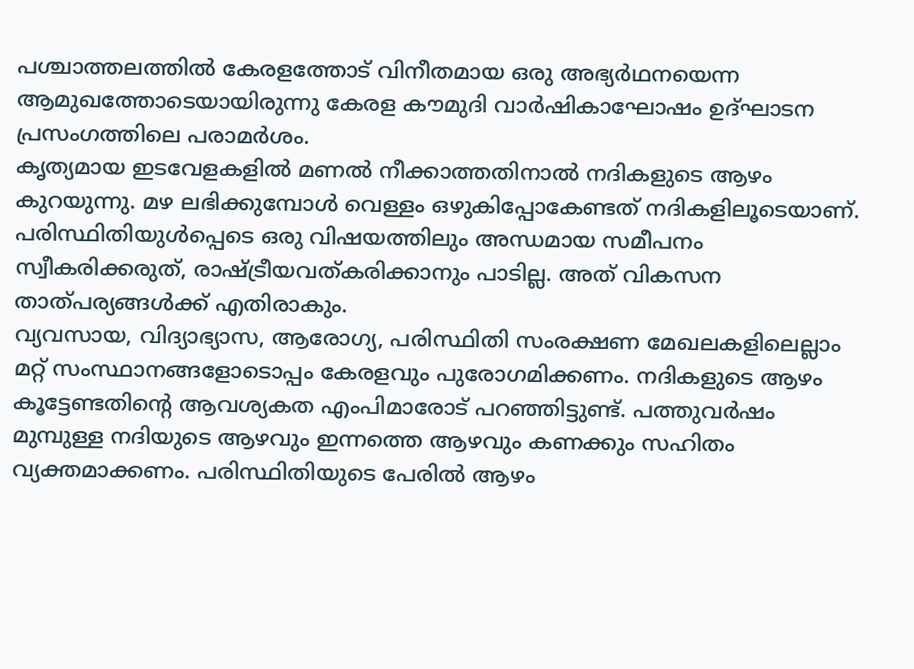പശ്ചാത്തലത്തിൽ കേരളത്തോട് വിനീതമായ ഒരു അഭ്യർഥനയെന്ന ആമുഖത്തോടെയായിരുന്നു കേരള കൗമുദി വാർഷികാഘോഷം ഉദ്ഘാടന പ്രസംഗത്തിലെ പരാമർശം.
കൃത്യമായ ഇടവേളകളിൽ മണൽ നീക്കാത്തതിനാൽ നദികളുടെ ആഴം കുറയുന്നു. മഴ ലഭിക്കുമ്പോൾ വെള്ളം ഒഴുകിപ്പോകേണ്ടത് നദികളിലൂടെയാണ്. പരിസ്ഥിതിയുൾപ്പെടെ ഒരു വിഷയത്തിലും അന്ധമായ സമീപനം സ്വീകരിക്കരുത്, രാഷ്ട്രീയവത്കരിക്കാനും പാടില്ല. അത് വികസന താത്പര്യങ്ങൾക്ക് എതിരാകും.
വ്യവസായ, വിദ്യാഭ്യാസ, ആരോഗ്യ, പരിസ്ഥിതി സംരക്ഷണ മേഖലകളിലെല്ലാം മറ്റ് സംസ്ഥാനങ്ങളോടൊപ്പം കേരളവും പുരോഗമിക്കണം. നദികളുടെ ആഴം കൂട്ടേണ്ടതിന്റെ ആവശ്യകത എംപിമാരോട് പറഞ്ഞിട്ടുണ്ട്. പത്തുവർഷം മുമ്പുള്ള നദിയുടെ ആഴവും ഇന്നത്തെ ആഴവും കണക്കും സഹിതം വ്യക്തമാക്കണം. പരിസ്ഥിതിയുടെ പേരിൽ ആഴം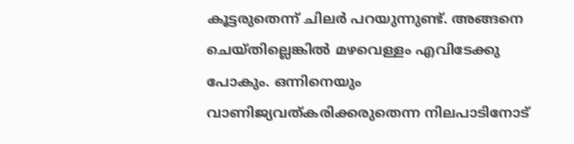കൂട്ടരുതെന്ന് ചിലർ പറയുന്നുണ്ട്. അങ്ങനെ ചെയ്തില്ലെങ്കിൽ മഴവെള്ളം എവിടേക്കു പോകും. ഒന്നിനെയും വാണിജ്യവത്കരിക്കരുതെന്ന നിലപാടിനോട്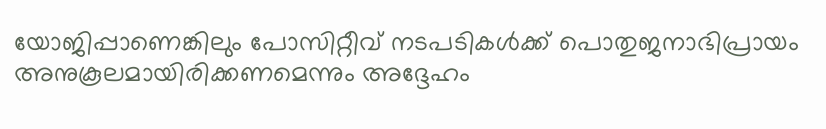യോജിപ്പാണെങ്കിലും പോസിറ്റീവ് നടപടികൾക്ക് പൊതുജനാഭിപ്രായം അനുകൂലമായിരിക്കണമെന്നും അദ്ദേഹം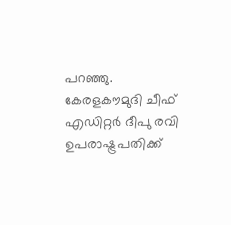പറഞ്ഞു.
കേരളകൗമുദി ചീഫ് എഡിറ്റർ ദീപു രവി ഉപരാഷ്ട്രപതിക്ക്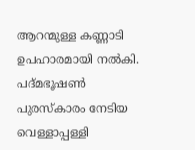ആറന്മുള്ള കണ്ണാടി ഉപഹാരമായി നൽകി. പദ്മഭൂഷൺ പുരസ്കാരം നേടിയ വെള്ളാപ്പള്ളി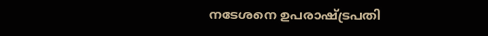നടേശനെ ഉപരാഷ്ട്രപതി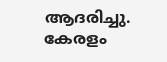ആദരിച്ചു.
കേരളം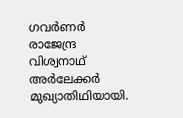ഗവർണർ രാജേന്ദ്ര വിശ്വനാഥ് അർലേക്കർ മുഖ്യാതിഥിയായി.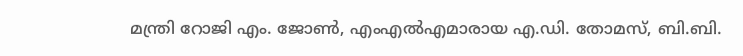മന്ത്രി റോജി എം. ജോൺ, എംഎൽഎമാരായ എ.ഡി. തോമസ്, ബി.ബി.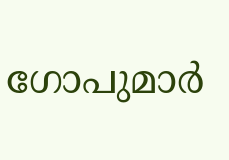ഗോപുമാർ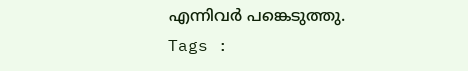എന്നിവർ പങ്കെടുത്തു.
Tags :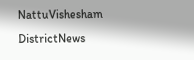NattuVishesham DistrictNews